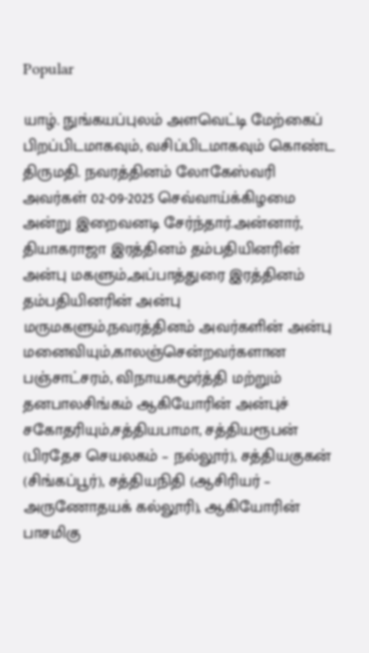Popular

யாழ். நுங்கயப்புலம் அளவெட்டி மேற்கைப் பிறப்பிடமாகவும், வசிப்பிடமாகவும் கொண்ட திருமதி. நவரத்தினம் லோகேஸ்வரி அவர்கள் 02-09-2025 செவ்வாய்க்கிழமை அன்று இறைவனடி சேர்ந்தார்.அன்னார், தியாகராஜா இரத்தினம் தம்பதியினரின் அன்பு மகளும்,அப்பாத்துரை இரத்தினம் தம்பதியினரின் அன்பு மருமகளும்,நவரத்தினம் அவர்களின் அன்பு மனைவியும்,காலஞ்சென்றவர்களான பஞ்சாட்சரம், விநாயகமூர்த்தி மற்றும் தனபாலசிங்கம் ஆகியோரின் அன்புச் சகோதரியும்,சத்தியபாமா, சத்தியரூபன் (பிரதேச செயலகம் – நல்லூர்), சத்தியகுகன் (சிங்கப்பூர்), சத்தியநிதி (ஆசிரியர் – அருணோதயக் கல்லூரி), ஆகியோரின் பாசமிகு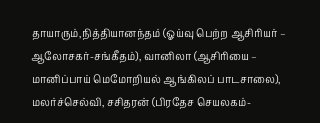தாயாரும்,நித்தியானந்தம் (ஓய்வு பெற்ற ஆசிரியர் – ஆலோசகர்-சங்கீதம்), வானிலா (ஆசிரியை – மானிப்பாய் மெமோறியல் ஆங்கிலப் பாடசாலை), மலர்ச்செல்வி, சசிதரன் (பிரதேச செயலகம்-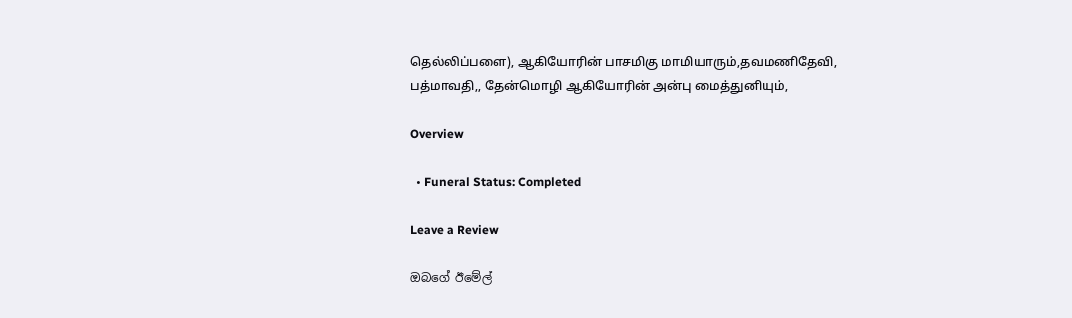தெல்லிப்பளை), ஆகியோரின் பாசமிகு மாமியாரும்,தவமணிதேவி, பத்மாவதி,, தேன்மொழி ஆகியோரின் அன்பு மைத்துனியும்,

Overview

  • Funeral Status: Completed

Leave a Review

ඔබගේ ඊමේල්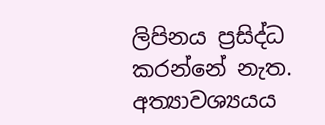ලිපිනය ප්‍රසිද්ධ කරන්නේ නැත. අත්‍යාවශ්‍යයය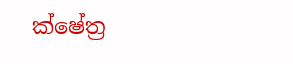ක්ෂේත්‍ර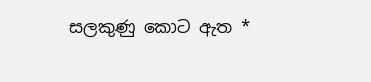සලකුණු කොට ඇත *